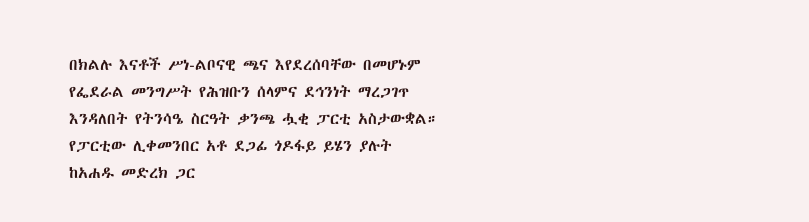በክልሉ እናቶች ሥነ-ልቦናዊ ጫና እየደረሰባቸው በመሆኑም የፌደራል መንግሥት የሕዝቡን ሰላምና ደኅንነት ማረጋገጥ እንዳለበት የትንሳዔ ስርዓት ቃንጫ ሗቂ ፓርቲ አስታውቋል።
የፓርቲው ሊቀመንበር አቶ ደጋፊ ጎዶፋይ ይሄን ያሉት ከአሐዱ መድረክ ጋር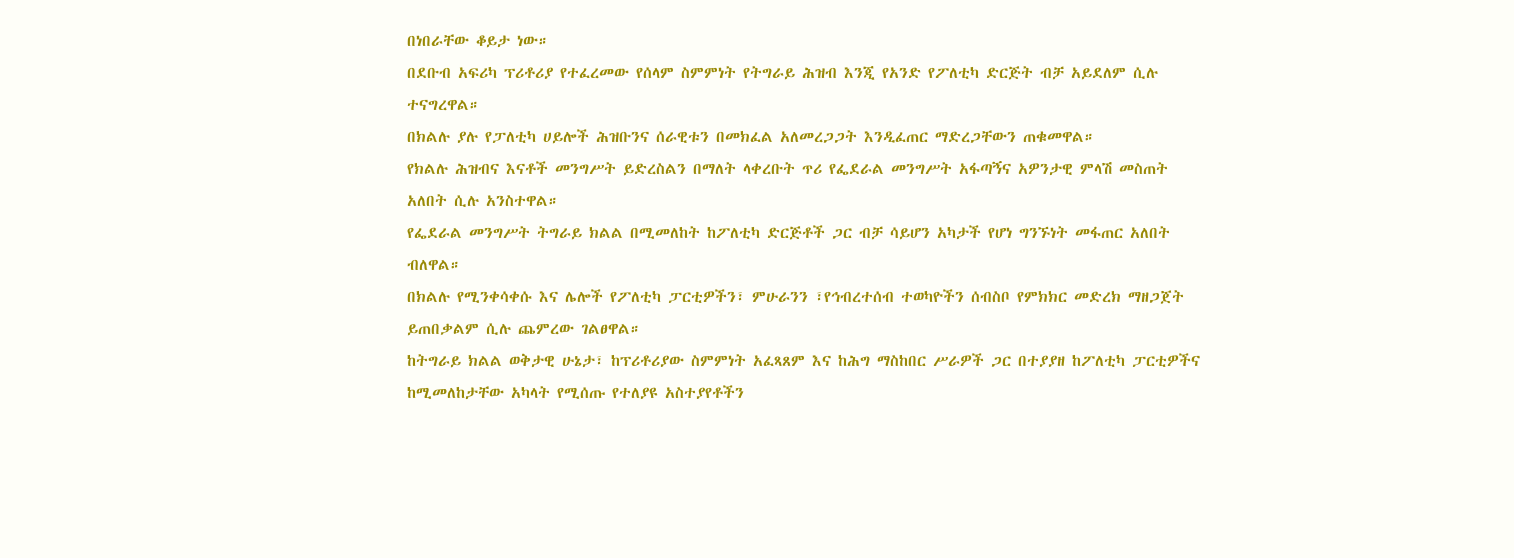በነበራቸው ቆይታ ነው።
በደቡብ አፍሪካ ፕሪቶሪያ የተፈረመው የሰላም ስምምነት የትግራይ ሕዝብ እንጂ የአንድ የፖለቲካ ድርጅት ብቻ አይደለም ሲሉ ተናግረዋል።
በክልሉ ያሉ የፓለቲካ ሀይሎች ሕዝቡንና ሰራዊቱን በመክፈል አለመረጋጋት እንዲፈጠር ማድረጋቸውን ጠቁመዋል።
የክልሉ ሕዝብና እናቶች መንግሥት ይድረስልን በማለት ላቀረቡት ጥሪ የፌደራል መንግሥት አፋጣኝና አዎንታዊ ምላሽ መስጠት አለበት ሲሉ አንስተዋል።
የፌደራል መንግሥት ትግራይ ክልል በሚመለከት ከፖለቲካ ድርጅቶች ጋር ብቻ ሳይሆን አካታች የሆነ ግንኙነት መፋጠር አለበት ብለዋል።
በክልሉ የሚንቀሳቀሱ እና ሌሎች የፖለቲካ ፓርቲዎችን፣ ምሁራንን ፣የኅብረተሰብ ተወካዮችን ሰብስቦ የምክክር መድረክ ማዘጋጀት ይጠበቃልም ሲሉ ጨምረው ገልፀዋል።
ከትግራይ ክልል ወቅታዊ ሁኔታ፣ ከፕሪቶሪያው ስምምነት አፈጻጸም እና ከሕግ ማስከበር ሥራዎች ጋር በተያያዘ ከፖለቲካ ፓርቲዎችና ከሚመለከታቸው አካላት የሚሰጡ የተለያዩ አስተያየቶችን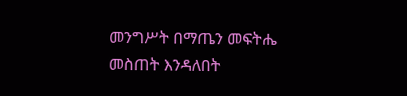መንግሥት በማጤን መፍትሔ መስጠት እንዳለበት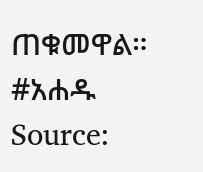ጠቁመዋል።
#አሐዱ
Source: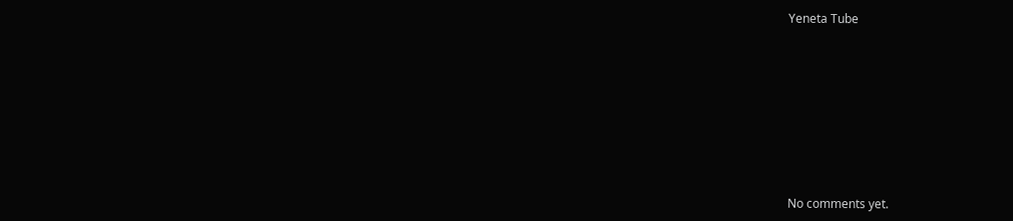Yeneta Tube









No comments yet.